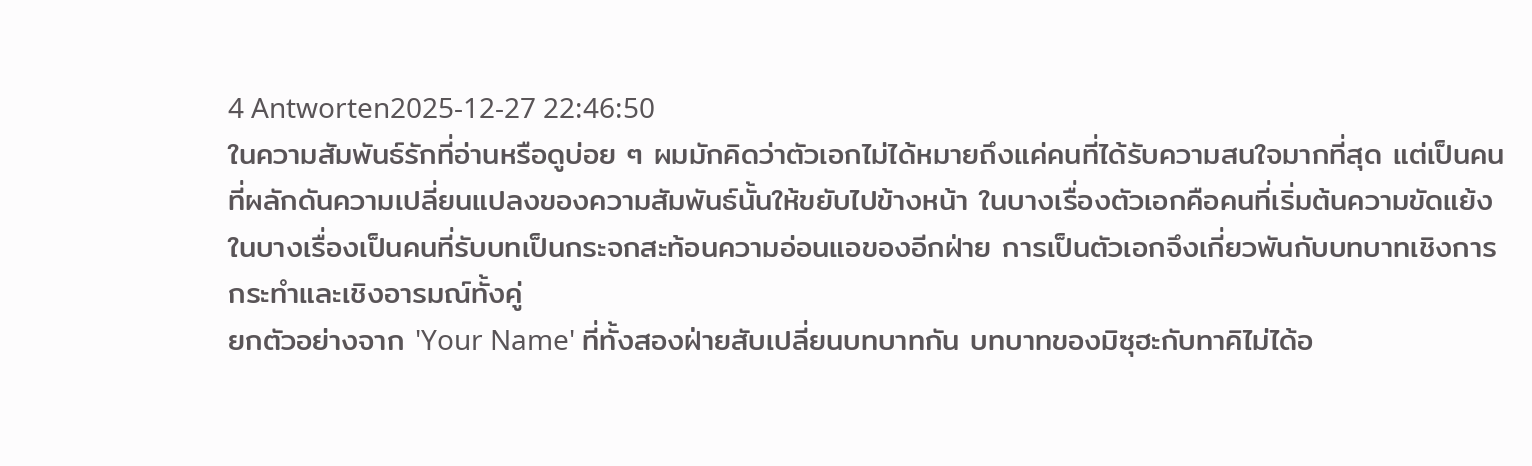4 Antworten2025-12-27 22:46:50
ในความสัมพันธ์รักที่อ่านหรือดูบ่อย ๆ ผมมักคิดว่าตัวเอกไม่ได้หมายถึงแค่คนที่ได้รับความสนใจมากที่สุด แต่เป็นคนที่ผลักดันความเปลี่ยนแปลงของความสัมพันธ์นั้นให้ขยับไปข้างหน้า ในบางเรื่องตัวเอกคือคนที่เริ่มต้นความขัดแย้ง ในบางเรื่องเป็นคนที่รับบทเป็นกระจกสะท้อนความอ่อนแอของอีกฝ่าย การเป็นตัวเอกจึงเกี่ยวพันกับบทบาทเชิงการกระทำและเชิงอารมณ์ทั้งคู่
ยกตัวอย่างจาก 'Your Name' ที่ทั้งสองฝ่ายสับเปลี่ยนบทบาทกัน บทบาทของมิซุฮะกับทาคิไม่ได้อ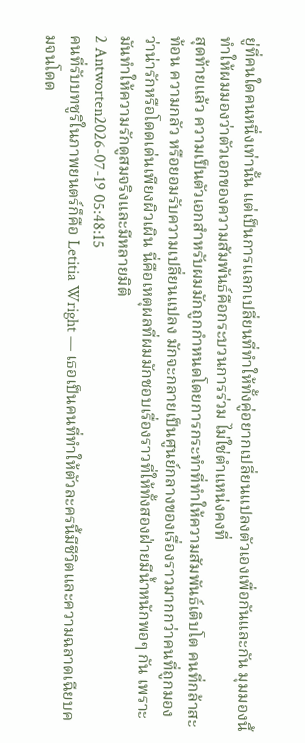ยู่ที่คนใดคนหนึ่งเท่านั้น แต่เป็นการแลกเปลี่ยนที่ทำให้ทั้งคู่อยากเปลี่ยนแปลงตัวเองเพื่อกันและกัน มุมมองนี้ทำให้ผมมองว่าตัวเอกของความสัมพันธ์คือกระบวนการร่วม ไม่ใช่ตำแหน่งคงที่
สุดท้ายแล้ว ความเป็นตัวเอกสำหรับผมมักถูกกำหนดโดยการกระทำที่ทำให้ความสัมพันธ์เติบโต คนที่กล้าสะท้อน ความกลัว หรือยอมรับความเปลี่ยนแปลง มักจะกลายเป็นศูนย์กลางของเรื่องราวมากกว่าคนที่ถูกมองว่าน่ารักหรือโดดเด่นเพียงผิวเผิน นี่คือเหตุผลที่ผมมักชอบเรื่องราวที่ให้ทั้งสองฝ่ายมีน้ำหนักพอๆ กัน เพราะมันทำให้ความรักดูสมจริงและมีหลายมิติ
2 Antworten2026-07-19 05:48:15
คนที่รับบทซูริในภาพยนตร์ก็คือ Letitia Wright — เธอเป็นคนที่ทำให้ตัวละครนี้มีชีวิตและความฉลาดเฉียบคมจนโดด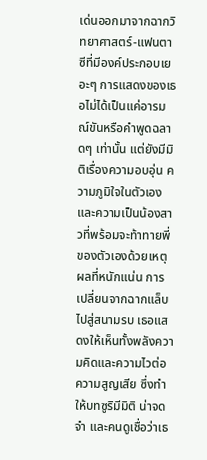เด่นออกมาจากฉากวิทยาศาสตร์-แฟนตาซีที่มีองค์ประกอบเยอะๆ การแสดงของเธอไม่ได้เป็นแค่อารมณ์ขันหรือคำพูดฉลาดๆ เท่านั้น แต่ยังมีมิติเรื่องความอบอุ่น ความภูมิใจในตัวเอง และความเป็นน้องสาวที่พร้อมจะท้าทายพี่ของตัวเองด้วยเหตุผลที่หนักแน่น การเปลี่ยนจากฉากแล็บไปสู่สนามรบ เธอแสดงให้เห็นทั้งพลังความคิดและความไวต่อความสูญเสีย ซึ่งทำให้บทซูริมีมิติ น่าจดจำ และคนดูเชื่อว่าเธ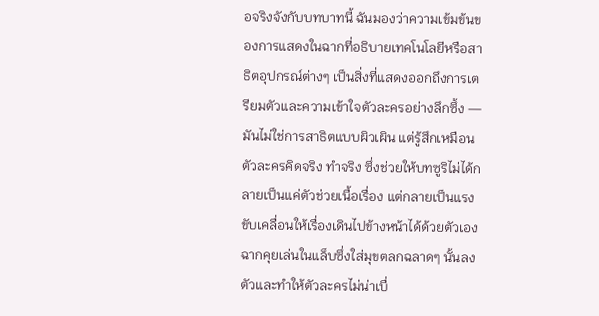อจริงจังกับบทบาทนี้ ฉันมองว่าความเข้มข้นของการแสดงในฉากที่อธิบายเทคโนโลยีหรือสาธิตอุปกรณ์ต่างๆ เป็นสิ่งที่แสดงออกถึงการเตรียมตัวและความเข้าใจตัวละครอย่างลึกซึ้ง — มันไม่ใช่การสาธิตแบบผิวเผิน แต่รู้สึกเหมือนตัวละครคิดจริง ทำจริง ซึ่งช่วยให้บทซูริไม่ได้กลายเป็นแค่ตัวช่วยเนื้อเรื่อง แต่กลายเป็นแรงขับเคลื่อนให้เรื่องเดินไปข้างหน้าได้ด้วยตัวเอง ฉากคุยเล่นในแล็บซึ่งใส่มุขตลกฉลาดๆ นั้นลงตัวและทำให้ตัวละครไม่น่าเบื่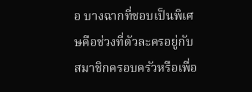อ บางฉากที่ชอบเป็นพิเศษคือช่วงที่ตัวละครอยู่กับสมาชิกครอบครัวหรือเพื่อ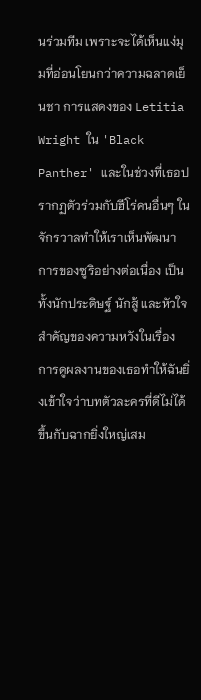นร่วมทีม เพราะจะได้เห็นแง่มุมที่อ่อนโยนกว่าความฉลาดเย็นชา การแสดงของ Letitia Wright ใน 'Black Panther' และในช่วงที่เธอปรากฏตัวร่วมกับฮีโร่คนอื่นๆ ในจักรวาลทำให้เราเห็นพัฒนาการของซูริอย่างต่อเนื่อง เป็นทั้งนักประดิษฐ์ นักสู้ และหัวใจสำคัญของความหวังในเรื่อง การดูผลงานของเธอทำให้ฉันยิ่งเข้าใจว่าบทตัวละครที่ดีไม่ได้ขึ้นกับฉากยิ่งใหญ่เสม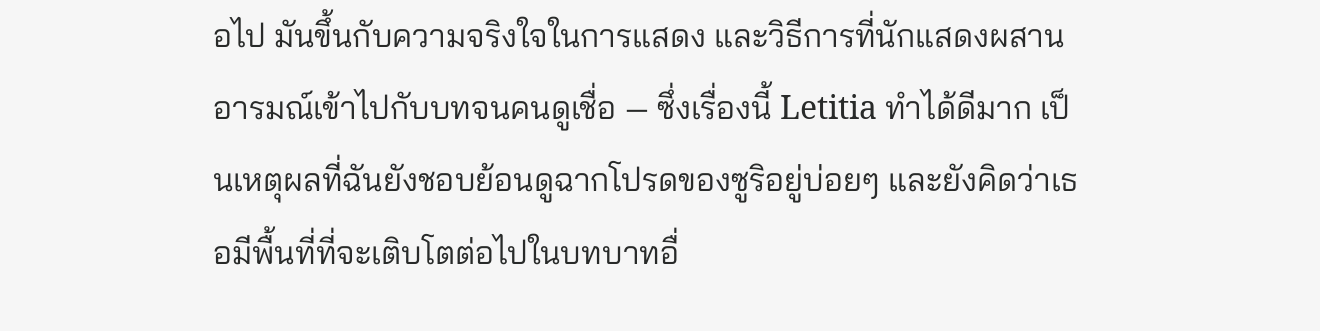อไป มันขึ้นกับความจริงใจในการแสดง และวิธีการที่นักแสดงผสานอารมณ์เข้าไปกับบทจนคนดูเชื่อ — ซึ่งเรื่องนี้ Letitia ทำได้ดีมาก เป็นเหตุผลที่ฉันยังชอบย้อนดูฉากโปรดของซูริอยู่บ่อยๆ และยังคิดว่าเธอมีพื้นที่ที่จะเติบโตต่อไปในบทบาทอื่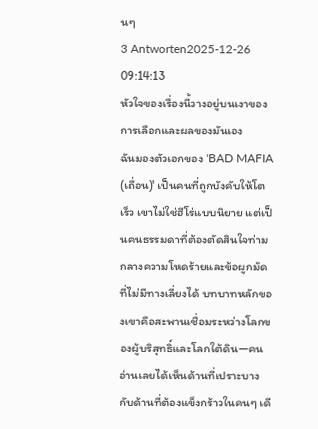นๆ
3 Antworten2025-12-26 09:14:13
หัวใจของเรื่องนี้วางอยู่บนเงาของการเลือกและผลของมันเอง
ฉันมองตัวเอกของ 'BAD MAFIA (เถื่อน)' เป็นคนที่ถูกบังคับให้โตเร็ว เขาไม่ใช่ฮีโร่แบบนิยาย แต่เป็นคนธรรมดาที่ต้องตัดสินใจท่ามกลางความโหดร้ายและข้อผูกมัดที่ไม่มีทางเลี่ยงได้ บทบาทหลักของเขาคือสะพานเชื่อมระหว่างโลกของผู้บริสุทธิ์และโลกใต้ดิน—คนอ่านเลยได้เห็นด้านที่เปราะบางกับด้านที่ต้องแข็งกร้าวในคนๆ เดี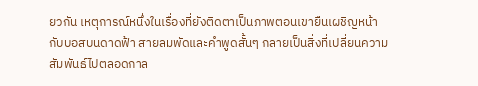ยวกัน เหตุการณ์หนึ่งในเรื่องที่ยังติดตาเป็นภาพตอนเขายืนเผชิญหน้ากับบอสบนดาดฟ้า สายลมพัดและคำพูดสั้นๆ กลายเป็นสิ่งที่เปลี่ยนความสัมพันธ์ไปตลอดกาล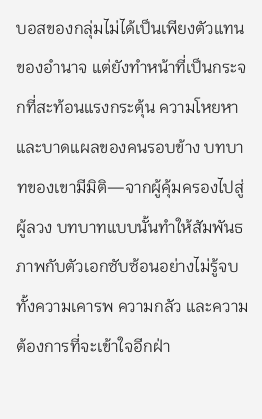บอสของกลุ่มไม่ได้เป็นเพียงตัวแทนของอำนาจ แต่ยังทำหน้าที่เป็นกระจกที่สะท้อนแรงกระตุ้น ความโหยหา และบาดแผลของคนรอบข้าง บทบาทของเขามีมิติ—จากผู้คุ้มครองไปสู่ผู้ลวง บทบาทแบบนั้นทำให้สัมพันธภาพกับตัวเอกซับซ้อนอย่างไม่รู้จบ ทั้งความเคารพ ความกลัว และความต้องการที่จะเข้าใจอีกฝ่า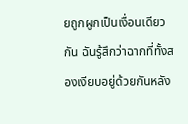ยถูกผูกเป็นเงื่อนเดียวกัน ฉันรู้สึกว่าฉากที่ทั้งสองเงียบอยู่ด้วยกันหลัง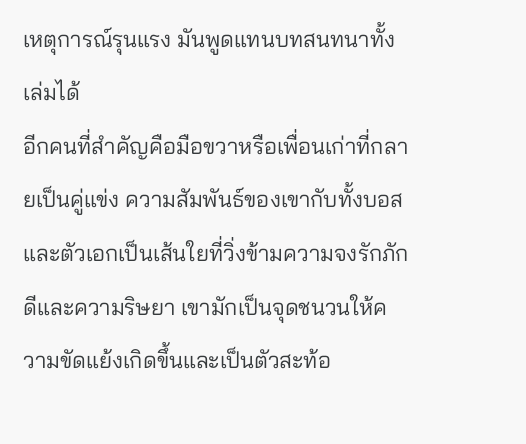เหตุการณ์รุนแรง มันพูดแทนบทสนทนาทั้งเล่มได้
อีกคนที่สำคัญคือมือขวาหรือเพื่อนเก่าที่กลายเป็นคู่แข่ง ความสัมพันธ์ของเขากับทั้งบอสและตัวเอกเป็นเส้นใยที่วิ่งข้ามความจงรักภักดีและความริษยา เขามักเป็นจุดชนวนให้ความขัดแย้งเกิดขึ้นและเป็นตัวสะท้อ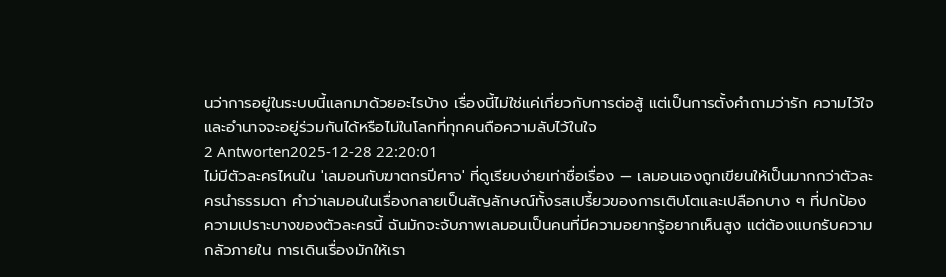นว่าการอยู่ในระบบนี้แลกมาด้วยอะไรบ้าง เรื่องนี้ไม่ใช่แค่เกี่ยวกับการต่อสู้ แต่เป็นการตั้งคำถามว่ารัก ความไว้ใจ และอำนาจจะอยู่ร่วมกันได้หรือไม่ในโลกที่ทุกคนถือความลับไว้ในใจ
2 Antworten2025-12-28 22:20:01
ไม่มีตัวละครไหนใน 'เลมอนกับฆาตกรปีศาจ' ที่ดูเรียบง่ายเท่าชื่อเรื่อง — เลมอนเองถูกเขียนให้เป็นมากกว่าตัวละครนำธรรมดา คำว่าเลมอนในเรื่องกลายเป็นสัญลักษณ์ทั้งรสเปรี้ยวของการเติบโตและเปลือกบาง ๆ ที่ปกป้องความเปราะบางของตัวละครนี้ ฉันมักจะจับภาพเลมอนเป็นคนที่มีความอยากรู้อยากเห็นสูง แต่ต้องแบกรับความกลัวภายใน การเดินเรื่องมักให้เรา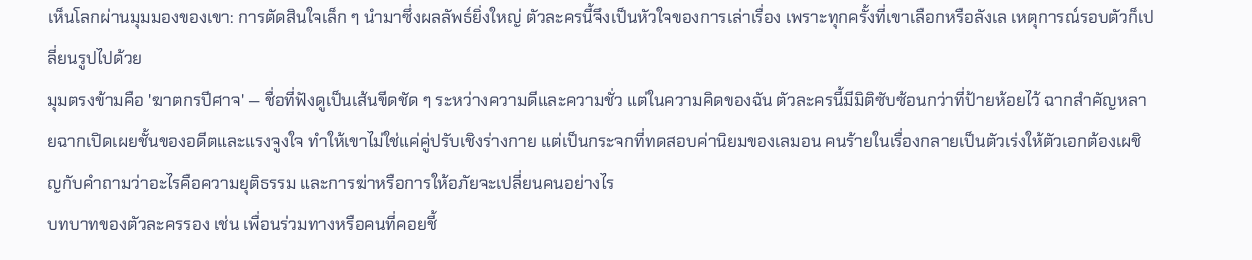เห็นโลกผ่านมุมมองของเขา: การตัดสินใจเล็ก ๆ นำมาซึ่งผลลัพธ์ยิ่งใหญ่ ตัวละครนี้จึงเป็นหัวใจของการเล่าเรื่อง เพราะทุกครั้งที่เขาเลือกหรือลังเล เหตุการณ์รอบตัวก็เปลี่ยนรูปไปด้วย
มุมตรงข้ามคือ 'ฆาตกรปีศาจ' — ชื่อที่ฟังดูเป็นเส้นขีดชัด ๆ ระหว่างความดีและความชั่ว แต่ในความคิดของฉัน ตัวละครนี้มีมิติซับซ้อนกว่าที่ป้ายห้อยไว้ ฉากสำคัญหลายฉากเปิดเผยชั้นของอดีตและแรงจูงใจ ทำให้เขาไม่ใช่แค่คู่ปรับเชิงร่างกาย แต่เป็นกระจกที่ทดสอบค่านิยมของเลมอน คนร้ายในเรื่องกลายเป็นตัวเร่งให้ตัวเอกต้องเผชิญกับคำถามว่าอะไรคือความยุติธรรม และการฆ่าหรือการให้อภัยจะเปลี่ยนคนอย่างไร
บทบาทของตัวละครรอง เช่น เพื่อนร่วมทางหรือคนที่คอยชี้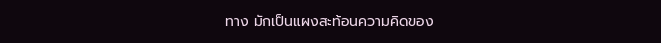ทาง มักเป็นแผงสะท้อนความคิดของ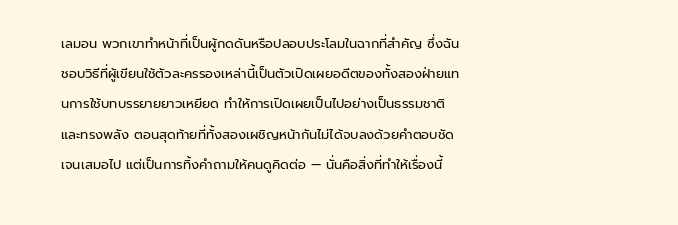เลมอน พวกเขาทำหน้าที่เป็นผู้กดดันหรือปลอบประโลมในฉากที่สำคัญ ซึ่งฉันชอบวิธีที่ผู้เขียนใช้ตัวละครรองเหล่านี้เป็นตัวเปิดเผยอดีตของทั้งสองฝ่ายแทนการใช้บทบรรยายยาวเหยียด ทำให้การเปิดเผยเป็นไปอย่างเป็นธรรมชาติและทรงพลัง ตอนสุดท้ายที่ทั้งสองเผชิญหน้ากันไม่ได้จบลงด้วยคำตอบชัดเจนเสมอไป แต่เป็นการทิ้งคำถามให้คนดูคิดต่อ — นั่นคือสิ่งที่ทำให้เรื่องนี้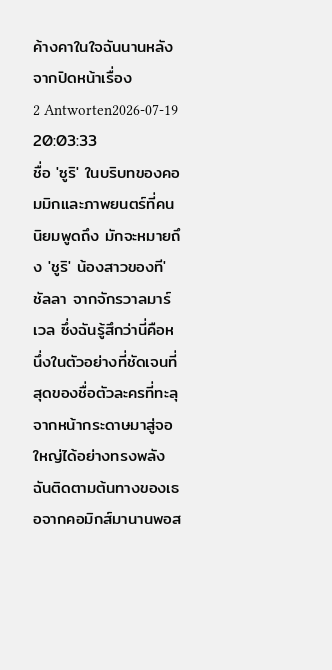ค้างคาในใจฉันนานหลังจากปิดหน้าเรื่อง
2 Antworten2026-07-19 20:03:33
ชื่อ 'ซูริ' ในบริบทของคอมมิกและภาพยนตร์ที่คนนิยมพูดถึง มักจะหมายถึง 'ชูริ' น้องสาวของที'ชัลลา จากจักรวาลมาร์เวล ซึ่งฉันรู้สึกว่านี่คือหนึ่งในตัวอย่างที่ชัดเจนที่สุดของชื่อตัวละครที่ทะลุจากหน้ากระดาษมาสู่จอใหญ่ได้อย่างทรงพลัง
ฉันติดตามต้นทางของเธอจากคอมิกส์มานานพอส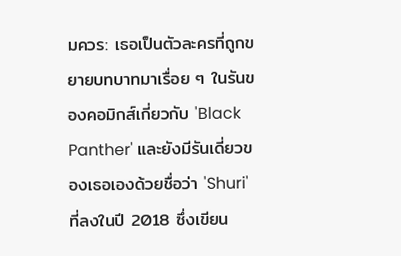มควร: เธอเป็นตัวละครที่ถูกขยายบทบาทมาเรื่อย ๆ ในรันของคอมิกส์เกี่ยวกับ 'Black Panther' และยังมีรันเดี่ยวของเธอเองด้วยชื่อว่า 'Shuri' ที่ลงในปี 2018 ซึ่งเขียน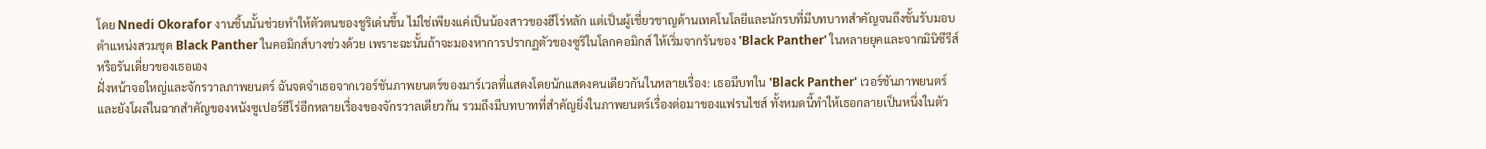โดย Nnedi Okorafor งานชิ้นนั้นช่วยทำให้ตัวตนของชูริเด่นขึ้น ไม่ใช่เพียงแค่เป็นน้องสาวของฮีโร่หลัก แต่เป็นผู้เชี่ยวชาญด้านเทคโนโลยีและนักรบที่มีบทบาทสำคัญจนถึงขั้นรับมอบตำแหน่งสวมชุด Black Panther ในคอมิกส์บางช่วงด้วย เพราะฉะนั้นถ้าจะมองหาการปรากฏตัวของซูริในโลกคอมิกส์ ให้เริ่มจากรันของ 'Black Panther' ในหลายยุคและจากมินิซีรีส์หรือรันเดี่ยวของเธอเอง
ฝั่งหน้าจอใหญ่และจักรวาลภาพยนตร์ ฉันจดจำเธอจากเวอร์ชันภาพยนตร์ของมาร์เวลที่แสดงโดยนักแสดงคนเดียวกันในหลายเรื่อง: เธอมีบทใน 'Black Panther' เวอร์ชันภาพยนตร์ และยังโผล่ในฉากสำคัญของหนังซูเปอร์ฮีโร่อีกหลายเรื่องของจักรวาลเดียวกัน รวมถึงมีบทบาทที่สำคัญยิ่งในภาพยนตร์เรื่องต่อมาของแฟรนไชส์ ทั้งหมดนี้ทำให้เธอกลายเป็นหนึ่งในตัว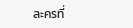ละครที่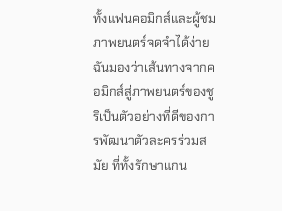ทั้งแฟนคอมิกส์และผู้ชมภาพยนตร์จดจำได้ง่าย ฉันมองว่าเส้นทางจากคอมิกส์สู่ภาพยนตร์ของชูริเป็นตัวอย่างที่ดีของการพัฒนาตัวละครร่วมสมัย ที่ทั้งรักษาแกน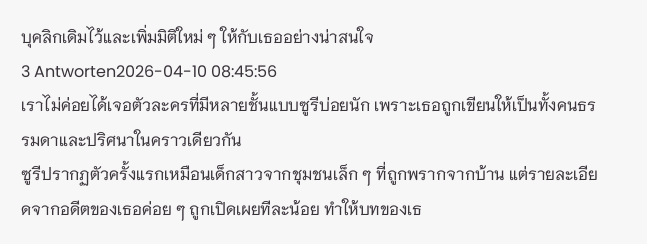บุคลิกเดิมไว้และเพิ่มมิติใหม่ ๆ ให้กับเธออย่างน่าสนใจ
3 Antworten2026-04-10 08:45:56
เราไม่ค่อยได้เจอตัวละครที่มีหลายชั้นแบบซูรีบ่อยนัก เพราะเธอถูกเขียนให้เป็นทั้งคนธรรมดาและปริศนาในคราวเดียวกัน
ซูรีปรากฏตัวครั้งแรกเหมือนเด็กสาวจากชุมชนเล็ก ๆ ที่ถูกพรากจากบ้าน แต่รายละเอียดจากอดีตของเธอค่อย ๆ ถูกเปิดเผยทีละน้อย ทำให้บทของเธ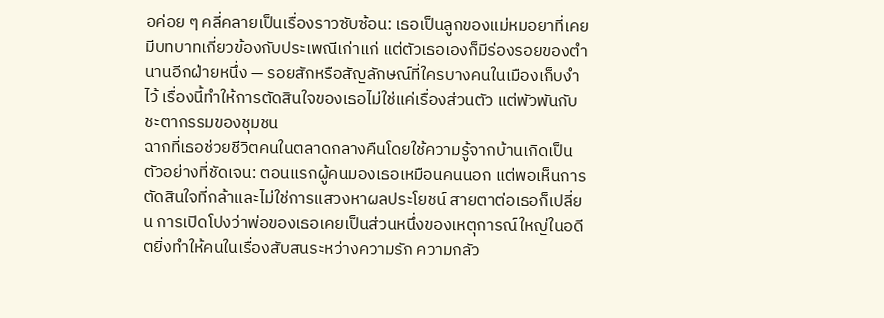อค่อย ๆ คลี่คลายเป็นเรื่องราวซับซ้อน: เธอเป็นลูกของแม่หมอยาที่เคยมีบทบาทเกี่ยวข้องกับประเพณีเก่าแก่ แต่ตัวเธอเองก็มีร่องรอยของตำนานอีกฝ่ายหนึ่ง — รอยสักหรือสัญลักษณ์ที่ใครบางคนในเมืองเก็บงำไว้ เรื่องนี้ทำให้การตัดสินใจของเธอไม่ใช่แค่เรื่องส่วนตัว แต่พัวพันกับชะตากรรมของชุมชน
ฉากที่เธอช่วยชีวิตคนในตลาดกลางคืนโดยใช้ความรู้จากบ้านเกิดเป็นตัวอย่างที่ชัดเจน: ตอนแรกผู้คนมองเธอเหมือนคนนอก แต่พอเห็นการตัดสินใจที่กล้าและไม่ใช่การแสวงหาผลประโยชน์ สายตาต่อเธอก็เปลี่ยน การเปิดโปงว่าพ่อของเธอเคยเป็นส่วนหนึ่งของเหตุการณ์ใหญ่ในอดีตยิ่งทำให้คนในเรื่องสับสนระหว่างความรัก ความกลัว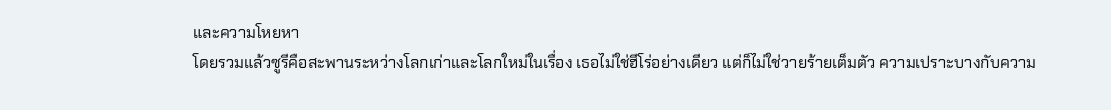และความโหยหา
โดยรวมแล้วซูรีคือสะพานระหว่างโลกเก่าและโลกใหม่ในเรื่อง เธอไม่ใช่ฮีโร่อย่างเดียว แต่ก็ไม่ใช่วายร้ายเต็มตัว ความเปราะบางกับความ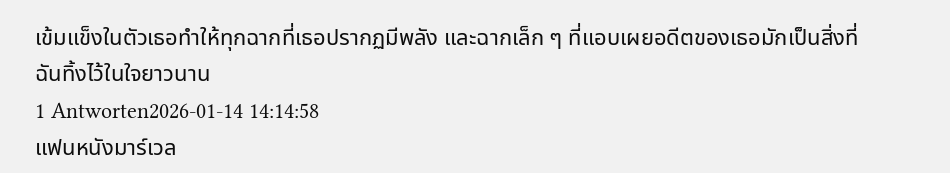เข้มแข็งในตัวเธอทำให้ทุกฉากที่เธอปรากฏมีพลัง และฉากเล็ก ๆ ที่แอบเผยอดีตของเธอมักเป็นสิ่งที่ฉันทิ้งไว้ในใจยาวนาน
1 Antworten2026-01-14 14:14:58
แฟนหนังมาร์เวล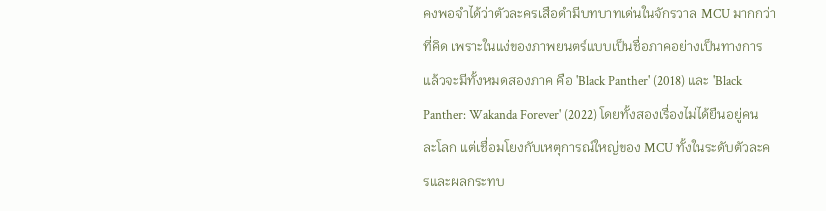คงพอจำได้ว่าตัวละครเสือดำมีบทบาทเด่นในจักรวาล MCU มากกว่าที่คิด เพราะในแง่ของภาพยนตร์แบบเป็นชื่อภาคอย่างเป็นทางการแล้วจะมีทั้งหมดสองภาค คือ 'Black Panther' (2018) และ 'Black Panther: Wakanda Forever' (2022) โดยทั้งสองเรื่องไม่ได้ยืนอยู่คนละโลก แต่เชื่อมโยงกับเหตุการณ์ใหญ่ของ MCU ทั้งในระดับตัวละครและผลกระทบ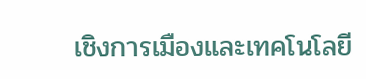เชิงการเมืองและเทคโนโลยี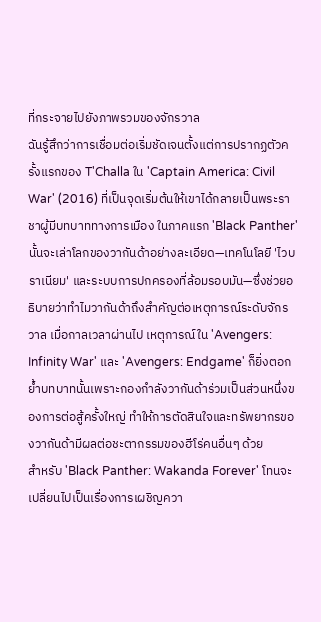ที่กระจายไปยังภาพรวมของจักรวาล
ฉันรู้สึกว่าการเชื่อมต่อเริ่มชัดเจนตั้งแต่การปรากฏตัวครั้งแรกของ T'Challa ใน 'Captain America: Civil War' (2016) ที่เป็นจุดเริ่มต้นให้เขาได้กลายเป็นพระราชาผู้มีบทบาททางการเมือง ในภาคแรก 'Black Panther' นั้นจะเล่าโลกของวากันด้าอย่างละเอียด—เทคโนโลยี 'ไวบราเนียม' และระบบการปกครองที่ล้อมรอบมัน—ซึ่งช่วยอธิบายว่าทำไมวากันด้าถึงสำคัญต่อเหตุการณ์ระดับจักรวาล เมื่อกาลเวลาผ่านไป เหตุการณ์ใน 'Avengers: Infinity War' และ 'Avengers: Endgame' ก็ยิ่งตอกย้ำบทบาทนั้นเพราะกองกำลังวากันด้าร่วมเป็นส่วนหนึ่งของการต่อสู้ครั้งใหญ่ ทำให้การตัดสินใจและทรัพยากรของวากันด้ามีผลต่อชะตากรรมของฮีโร่คนอื่นๆ ด้วย
สำหรับ 'Black Panther: Wakanda Forever' โทนจะเปลี่ยนไปเป็นเรื่องการเผชิญควา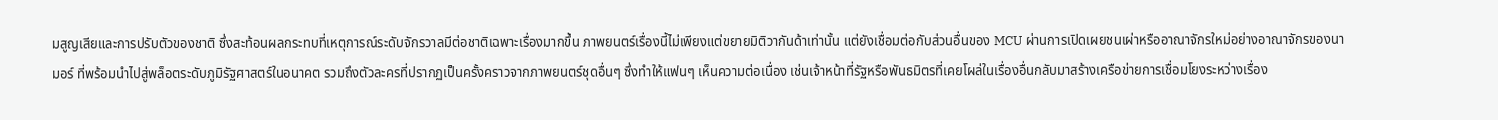มสูญเสียและการปรับตัวของชาติ ซึ่งสะท้อนผลกระทบที่เหตุการณ์ระดับจักรวาลมีต่อชาติเฉพาะเรื่องมากขึ้น ภาพยนตร์เรื่องนี้ไม่เพียงแต่ขยายมิติวากันด้าเท่านั้น แต่ยังเชื่อมต่อกับส่วนอื่นของ MCU ผ่านการเปิดเผยชนเผ่าหรืออาณาจักรใหม่อย่างอาณาจักรของนามอร์ ที่พร้อมนำไปสู่พล็อตระดับภูมิรัฐศาสตร์ในอนาคต รวมถึงตัวละครที่ปรากฏเป็นครั้งคราวจากภาพยนตร์ชุดอื่นๆ ซึ่งทำให้แฟนๆ เห็นความต่อเนื่อง เช่นเจ้าหน้าที่รัฐหรือพันธมิตรที่เคยโผล่ในเรื่องอื่นกลับมาสร้างเครือข่ายการเชื่อมโยงระหว่างเรื่อง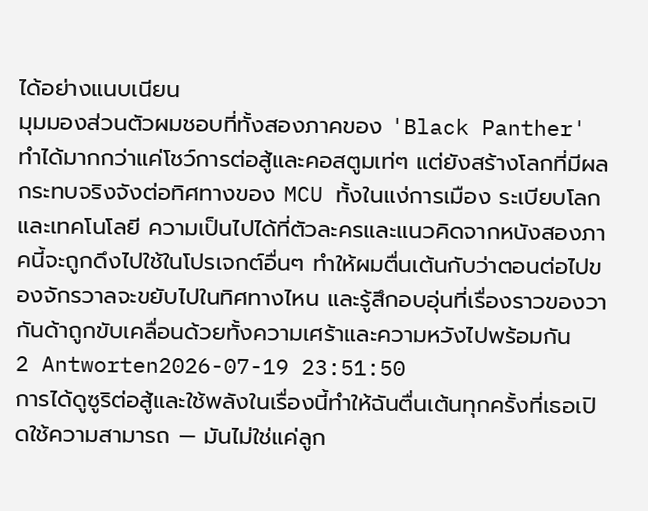ได้อย่างแนบเนียน
มุมมองส่วนตัวผมชอบที่ทั้งสองภาคของ 'Black Panther' ทำได้มากกว่าแค่โชว์การต่อสู้และคอสตูมเท่ๆ แต่ยังสร้างโลกที่มีผลกระทบจริงจังต่อทิศทางของ MCU ทั้งในแง่การเมือง ระเบียบโลก และเทคโนโลยี ความเป็นไปได้ที่ตัวละครและแนวคิดจากหนังสองภาคนี้จะถูกดึงไปใช้ในโปรเจกต์อื่นๆ ทำให้ผมตื่นเต้นกับว่าตอนต่อไปของจักรวาลจะขยับไปในทิศทางไหน และรู้สึกอบอุ่นที่เรื่องราวของวากันด้าถูกขับเคลื่อนด้วยทั้งความเศร้าและความหวังไปพร้อมกัน
2 Antworten2026-07-19 23:51:50
การได้ดูซูริต่อสู้และใช้พลังในเรื่องนี้ทำให้ฉันตื่นเต้นทุกครั้งที่เธอเปิดใช้ความสามารถ — มันไม่ใช่แค่ลูก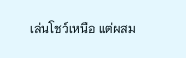เล่นโชว์เหนือ แต่ผสม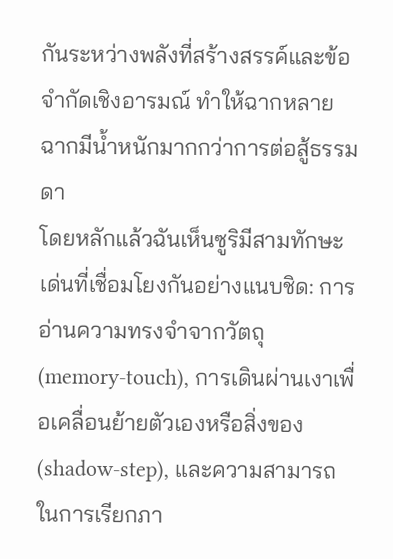กันระหว่างพลังที่สร้างสรรค์และข้อจำกัดเชิงอารมณ์ ทำให้ฉากหลายฉากมีน้ำหนักมากกว่าการต่อสู้ธรรมดา
โดยหลักแล้วฉันเห็นซูริมีสามทักษะเด่นที่เชื่อมโยงกันอย่างแนบชิด: การอ่านความทรงจำจากวัตถุ (memory-touch), การเดินผ่านเงาเพื่อเคลื่อนย้ายตัวเองหรือสิ่งของ (shadow-step), และความสามารถในการเรียกภา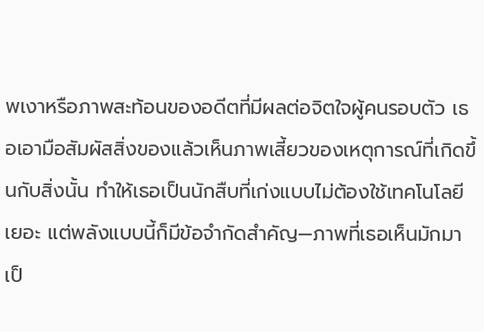พเงาหรือภาพสะท้อนของอดีตที่มีผลต่อจิตใจผู้คนรอบตัว เธอเอามือสัมผัสสิ่งของแล้วเห็นภาพเสี้ยวของเหตุการณ์ที่เกิดขึ้นกับสิ่งนั้น ทำให้เธอเป็นนักสืบที่เก่งแบบไม่ต้องใช้เทคโนโลยีเยอะ แต่พลังแบบนี้ก็มีข้อจำกัดสำคัญ—ภาพที่เธอเห็นมักมาเป็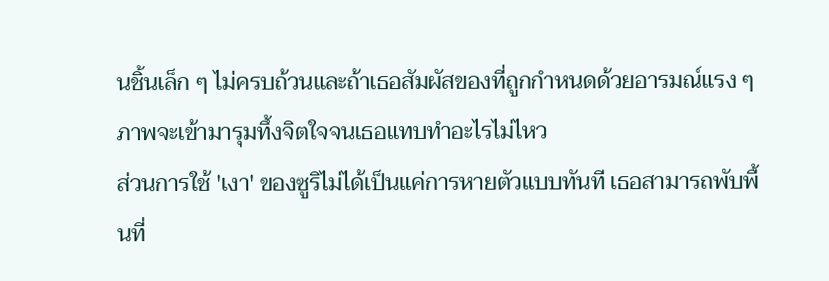นชิ้นเล็ก ๆ ไม่ครบถ้วนและถ้าเธอสัมผัสของที่ถูกกำหนดด้วยอารมณ์แรง ๆ ภาพจะเข้ามารุมทึ้งจิตใจจนเธอแทบทำอะไรไม่ไหว
ส่วนการใช้ 'เงา' ของซูริไม่ได้เป็นแค่การหายตัวแบบทันที เธอสามารถพับพื้นที่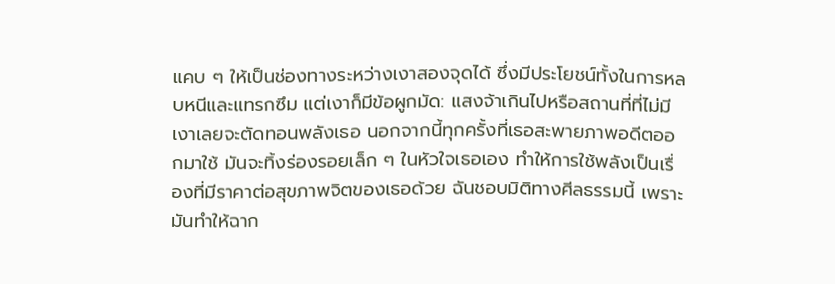แคบ ๆ ให้เป็นช่องทางระหว่างเงาสองจุดได้ ซึ่งมีประโยชน์ทั้งในการหลบหนีและแทรกซึม แต่เงาก็มีข้อผูกมัด: แสงจ้าเกินไปหรือสถานที่ที่ไม่มีเงาเลยจะตัดทอนพลังเธอ นอกจากนี้ทุกครั้งที่เธอสะพายภาพอดีตออกมาใช้ มันจะทิ้งร่องรอยเล็ก ๆ ในหัวใจเธอเอง ทำให้การใช้พลังเป็นเรื่องที่มีราคาต่อสุขภาพจิตของเธอด้วย ฉันชอบมิติทางศีลธรรมนี้ เพราะมันทำให้ฉาก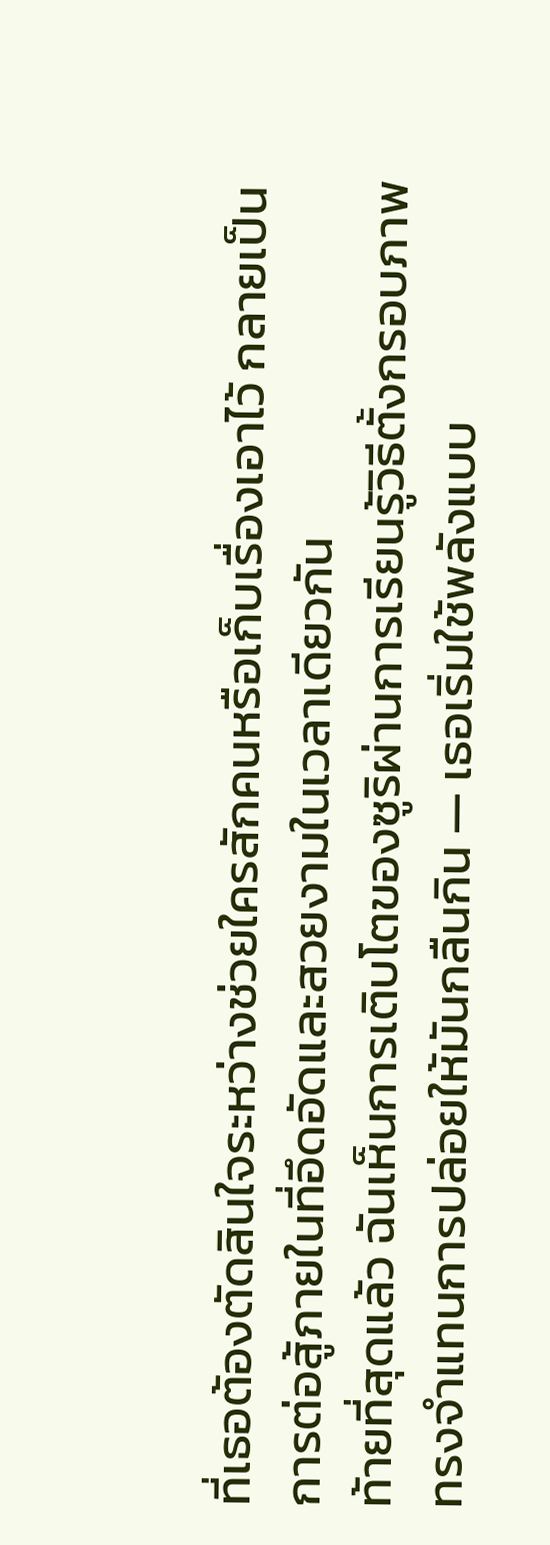ที่เธอต้องตัดสินใจระหว่างช่วยใครสักคนหรือเก็บเรื่องเอาไว้ กลายเป็นการต่อสู้ภายในที่อึดอัดและสวยงามในเวลาเดียวกัน
ท้ายที่สุดแล้ว ฉันเห็นการเติบโตของซูริผ่านการเรียนรู้วิธีตั้งกรอบภาพทรงจำแทนการปล่อยให้มันกลืนกิน — เธอเริ่มใช้พลังแบบ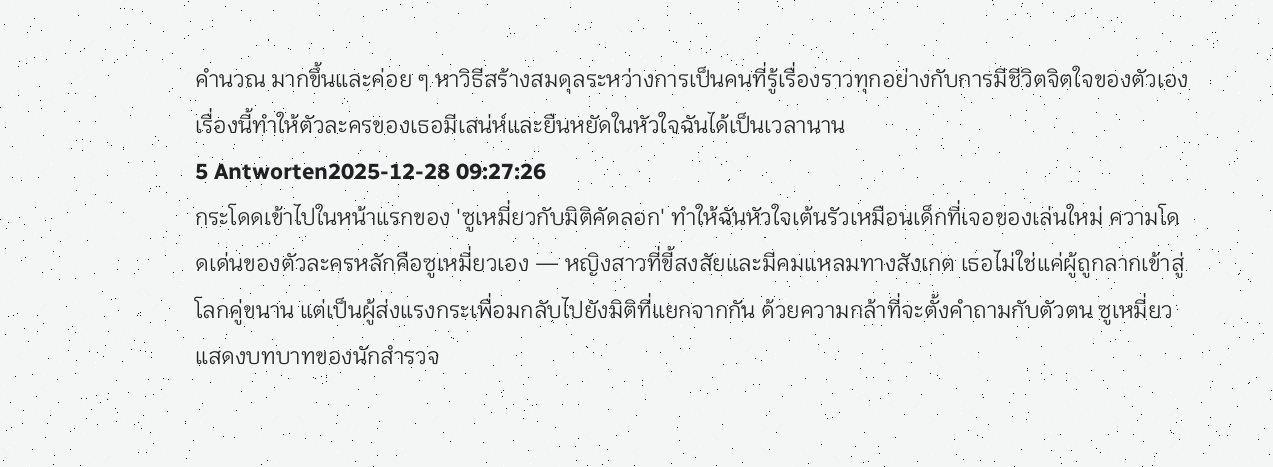คำนวณ มากขึ้นและค่อย ๆ หาวิธีสร้างสมดุลระหว่างการเป็นคนที่รู้เรื่องราวทุกอย่างกับการมีชีวิตจิตใจของตัวเอง เรื่องนี้ทำให้ตัวละครของเธอมีเสน่ห์และยืนหยัดในหัวใจฉันได้เป็นเวลานาน
5 Antworten2025-12-28 09:27:26
กระโดดเข้าไปในหน้าแรกของ 'ซูเหมี่ยวกับมิติคัดลอก' ทำให้ฉันหัวใจเต้นรัวเหมือนเด็กที่เจอของเล่นใหม่ ความโดดเด่นของตัวละครหลักคือซูเหมี่ยวเอง — หญิงสาวที่ขี้สงสัยและมีคมแหลมทางสังเกต เธอไม่ใช่แค่ผู้ถูกลากเข้าสู่โลกคู่ขนาน แต่เป็นผู้ส่งแรงกระเพื่อมกลับไปยังมิติที่แยกจากกัน ด้วยความกล้าที่จะตั้งคำถามกับตัวตน ซูเหมี่ยวแสดงบทบาทของนักสำรวจ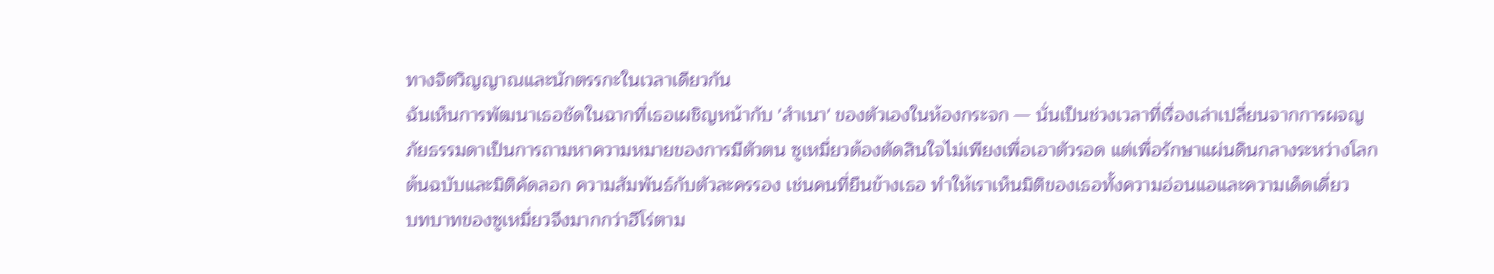ทางจิตวิญญาณและนักตรรกะในเวลาเดียวกัน
ฉันเห็นการพัฒนาเธอชัดในฉากที่เธอเผชิญหน้ากับ 'สำเนา' ของตัวเองในห้องกระจก — นั่นเป็นช่วงเวลาที่เรื่องเล่าเปลี่ยนจากการผจญภัยธรรมดาเป็นการถามหาความหมายของการมีตัวตน ซูเหมี่ยวต้องตัดสินใจไม่เพียงเพื่อเอาตัวรอด แต่เพื่อรักษาแผ่นดินกลางระหว่างโลกต้นฉบับและมิติคัดลอก ความสัมพันธ์กับตัวละครรอง เช่นคนที่ยืนข้างเธอ ทำให้เราเห็นมิติของเธอทั้งความอ่อนแอและความเด็ดเดี่ยว
บทบาทของซูเหมี่ยวจึงมากกว่าฮีโร่ตาม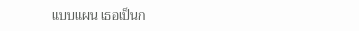แบบแผน เธอเป็นก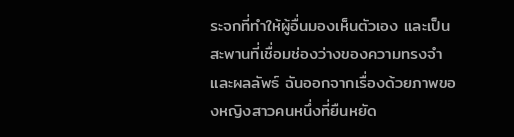ระจกที่ทำให้ผู้อื่นมองเห็นตัวเอง และเป็นสะพานที่เชื่อมช่องว่างของความทรงจำและผลลัพธ์ ฉันออกจากเรื่องด้วยภาพของหญิงสาวคนหนึ่งที่ยืนหยัด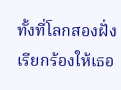ทั้งที่โลกสองฝั่งเรียกร้องให้เธอ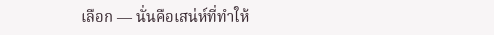เลือก — นั่นคือเสน่ห์ที่ทำให้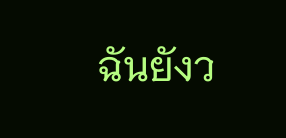ฉันยังว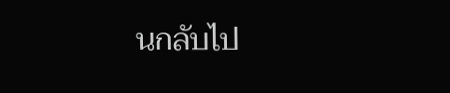นกลับไป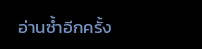อ่านซ้ำอีกครั้ง